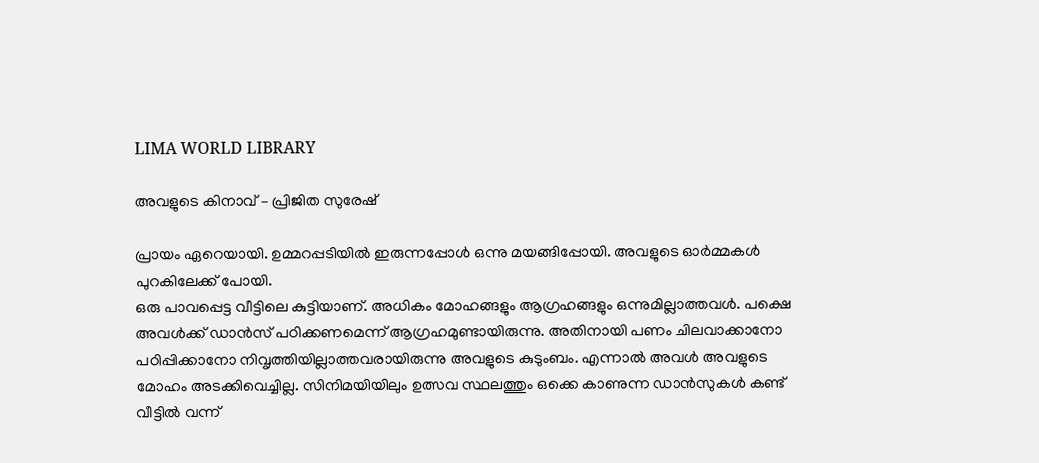LIMA WORLD LIBRARY

അവളുടെ കിനാവ് – പ്രിജിത സുരേഷ്

പ്രായം ഏറെയായി. ഉമ്മറപ്പടിയിൽ ഇരുന്നപ്പോൾ ഒന്നു മയങ്ങിപ്പോയി. അവളുടെ ഓർമ്മകൾ പുറകിലേക്ക് പോയി.
ഒരു പാവപ്പെട്ട വീട്ടിലെ കുട്ടിയാണ്. അധികം മോഹങ്ങളും ആഗ്രഹങ്ങളും ഒന്നുമില്ലാത്തവൾ. പക്ഷെ അവൾക്ക് ഡാന്‍സ് പഠിക്കണമെന്ന് ആഗ്രഹമുണ്ടായിരുന്നു. അതിനായി പണം ചിലവാക്കാനോ പഠിപ്പിക്കാനോ നിവൃത്തിയില്ലാത്തവരായിരുന്നു അവളുടെ കുടുംബം. എന്നാൽ അവൾ അവളുടെ മോഹം അടക്കിവെച്ചില്ല. സിനിമയിയിലും ഉത്സവ സ്ഥലത്തും ഒക്കെ കാണുന്ന ഡാൻസുകൾ കണ്ട് വീട്ടിൽ വന്ന്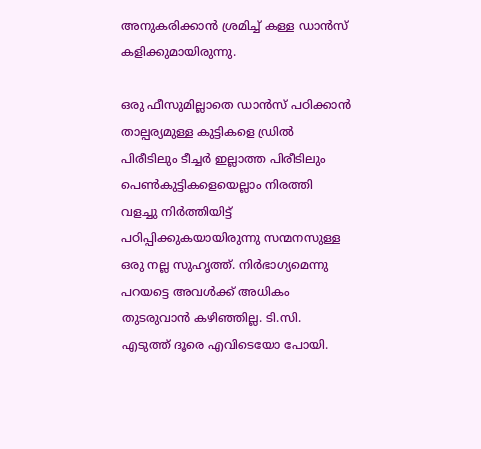അനുകരിക്കാൻ ശ്രമിച്ച് കള്ള ഡാൻസ് കളിക്കുമായിരുന്നു.

ഒരു ഫീസുമില്ലാതെ ഡാൻസ് പഠിക്കാൻ താല്പര്യമുള്ള കുട്ടികളെ ഡ്രിൽ പിരീടിലും ടീച്ചർ ഇല്ലാത്ത പിരീടിലും പെൺകുട്ടികളെയെല്ലാം നിരത്തി വളച്ചു നിർത്തിയിട്ട് പഠിപ്പിക്കുകയായിരുന്നു സന്മനസുള്ള ഒരു നല്ല സുഹൃത്ത്. നിർഭാഗ്യമെന്നു പറയട്ടെ അവൾക്ക് അധികം തുടരുവാൻ കഴിഞ്ഞില്ല. ടി.സി. എടുത്ത് ദൂരെ എവിടെയോ പോയി.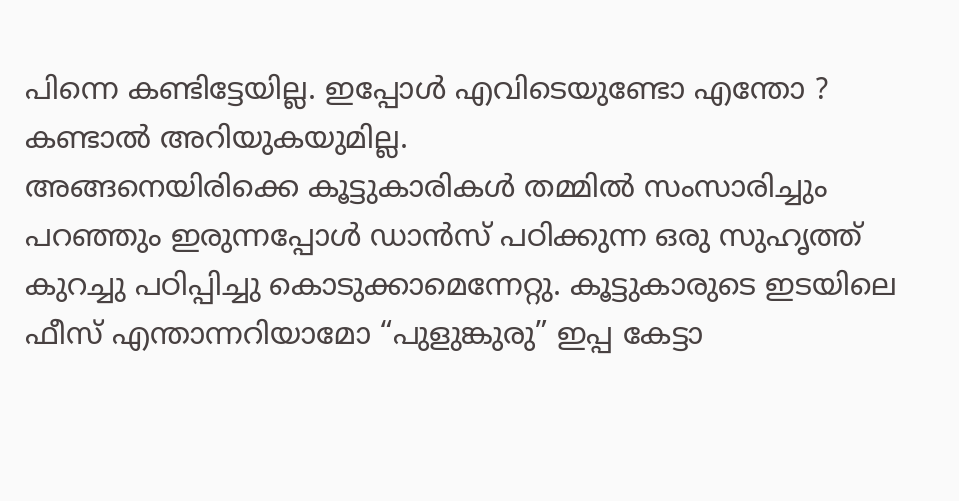പിന്നെ കണ്ടിട്ടേയില്ല. ഇപ്പോൾ എവിടെയുണ്ടോ എന്തോ ? കണ്ടാൽ അറിയുകയുമില്ല.
അങ്ങനെയിരിക്കെ കൂട്ടുകാരികൾ തമ്മിൽ സംസാരിച്ചും പറഞ്ഞും ഇരുന്നപ്പോൾ ഡാൻസ് പഠിക്കുന്ന ഒരു സുഹൃത്ത് കുറച്ചു പഠിപ്പിച്ചു കൊടുക്കാമെന്നേറ്റു. കൂട്ടുകാരുടെ ഇടയിലെ ഫീസ് എന്താന്നറിയാമോ “പുളുങ്കുരു” ഇപ്പ കേട്ടാ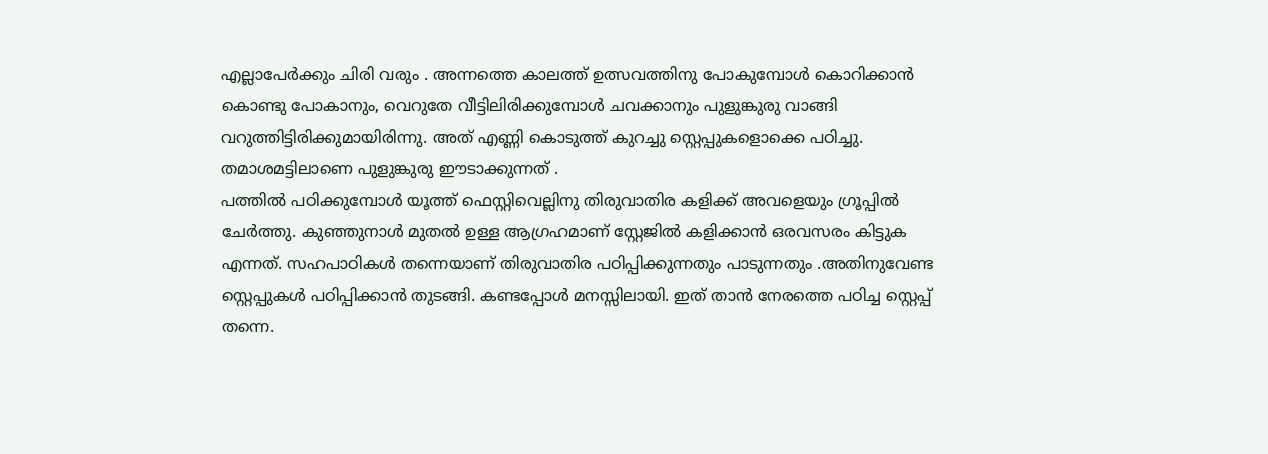എല്ലാപേർക്കും ചിരി വരും . അന്നത്തെ കാലത്ത് ഉത്സവത്തിനു പോകുമ്പോൾ കൊറിക്കാൻ കൊണ്ടു പോകാനും, വെറുതേ വീട്ടിലിരിക്കുമ്പോൾ ചവക്കാനും പുളുങ്കുരു വാങ്ങി വറുത്തിട്ടിരിക്കുമായിരിന്നു. അത് എണ്ണി കൊടുത്ത് കുറച്ചു സ്റ്റെപ്പുകളൊക്കെ പഠിച്ചു. തമാശമട്ടിലാണെ പുളുങ്കുരു ഈടാക്കുന്നത് .
പത്തിൽ പഠിക്കുമ്പോൾ യൂത്ത് ഫെസ്റ്റിവെല്ലിനു തിരുവാതിര കളിക്ക് അവളെയും ഗ്രൂപ്പിൽ ചേർത്തു. കുഞ്ഞുനാൾ മുതൽ ഉള്ള ആഗ്രഹമാണ് സ്റ്റേജിൽ കളിക്കാൻ ഒരവസരം കിട്ടുക എന്നത്. സഹപാഠികൾ തന്നെയാണ് തിരുവാതിര പഠിപ്പിക്കുന്നതും പാടുന്നതും .അതിനുവേണ്ട സ്റ്റെപ്പുകൾ പഠിപ്പിക്കാൻ തുടങ്ങി. കണ്ടപ്പോൾ മനസ്സിലായി. ഇത് താൻ നേരത്തെ പഠിച്ച സ്റ്റെപ്പ് തന്നെ.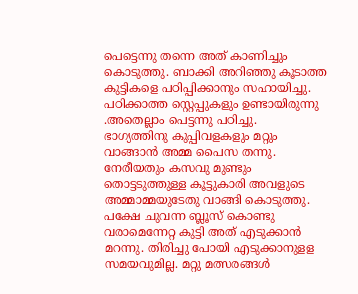പെട്ടെന്നു തന്നെ അത് കാണിച്ചും കൊടുത്തു. ബാക്കി അറിഞ്ഞു കൂടാത്ത കുട്ടികളെ പഠിപ്പിക്കാനും സഹായിച്ചു. പഠിക്കാത്ത സ്റ്റെപ്പുകളും ഉണ്ടായിരുന്നു .അതെല്ലാം പെട്ടന്നു പഠിച്ചു.
ഭാഗ്യത്തിനു കുപ്പിവളകളും മറ്റും വാങ്ങാൻ അമ്മ പൈസ തന്നു. നേരീയതും കസവു മുണ്ടും തൊട്ടടുത്തുള്ള കൂട്ടുകാരി അവളുടെ അമ്മാമ്മയുടേതു വാങ്ങി കൊടുത്തു. പക്ഷേ ചുവന്ന ബ്ലൂസ് കൊണ്ടു വരാമെന്നേറ്റ കുട്ടി അത് എടുക്കാൻ മറന്നു. തിരിച്ചു പോയി എടുക്കാനുളള സമയവുമില്ല. മറ്റു മത്സരങ്ങൾ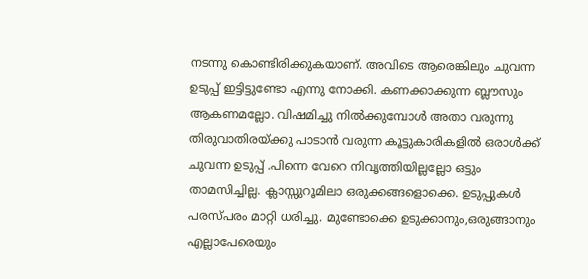നടന്നു കൊണ്ടിരിക്കുകയാണ്. അവിടെ ആരെങ്കിലും ചുവന്ന ഉടുപ്പ് ഇട്ടിട്ടുണ്ടോ എന്നു നോക്കി. കണക്കാക്കുന്ന ബ്ലൗസും ആകണമല്ലോ. വിഷമിച്ചു നിൽക്കുമ്പോൾ അതാ വരുന്നു തിരുവാതിരയ്ക്കു പാടാൻ വരുന്ന കൂട്ടുകാരികളിൽ ഒരാൾക്ക് ചുവന്ന ഉടുപ്പ് .പിന്നെ വേറെ നിവൃത്തിയില്ലല്ലോ ഒട്ടും താമസിച്ചില്ല. ക്ലാസ്സുറൂമിലാ ഒരുക്കങ്ങളൊക്കെ. ഉടുപ്പുകൾ പരസ്പരം മാറ്റി ധരിച്ചു. മുണ്ടോക്കെ ഉടുക്കാനും,ഒരുങ്ങാനും എല്ലാപേരെയും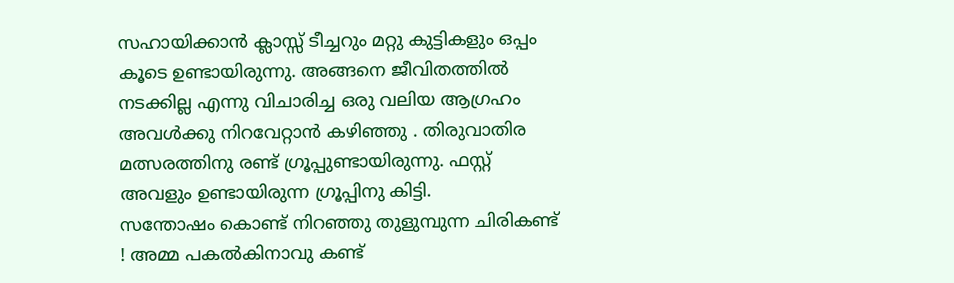സഹായിക്കാൻ ക്ലാസ്സ് ടീച്ചറും മറ്റു കുട്ടികളും ഒപ്പം കൂടെ ഉണ്ടായിരുന്നു. അങ്ങനെ ജീവിതത്തിൽ നടക്കില്ല എന്നു വിചാരിച്ച ഒരു വലിയ ആഗ്രഹം അവൾക്കു നിറവേറ്റാൻ കഴിഞ്ഞു . തിരുവാതിര മത്സരത്തിനു രണ്ട് ഗ്രൂപ്പുണ്ടായിരുന്നു. ഫസ്റ്റ് അവളും ഉണ്ടായിരുന്ന ഗ്രൂപ്പിനു കിട്ടി.
സന്തോഷം കൊണ്ട് നിറഞ്ഞു തുളുമ്പുന്ന ചിരികണ്ട് ! അമ്മ പകൽകിനാവു കണ്ട്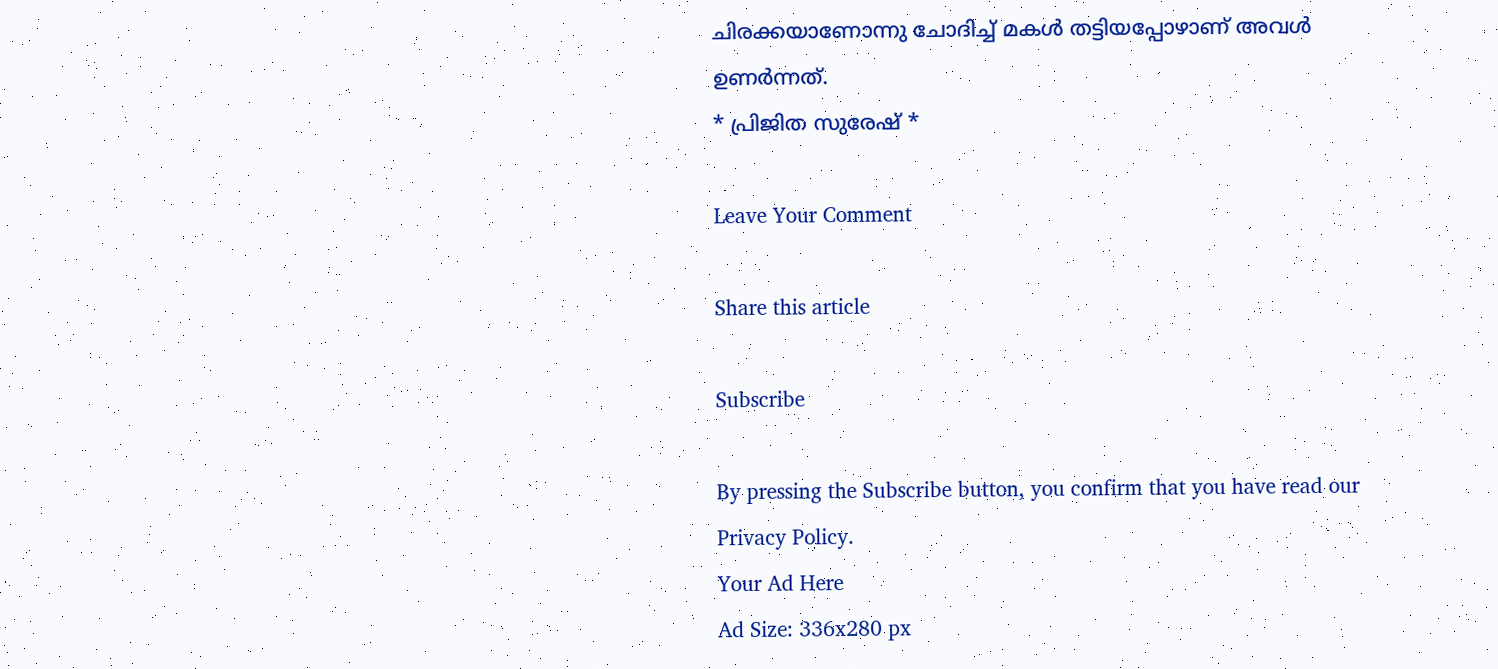ചിരക്കയാണോന്നു ചോദിച്ച് മകൾ തട്ടിയപ്പോഴാണ് അവൾ ഉണർന്നത്.
* പ്രിജിത സുരേഷ് *

Leave Your Comment

Share this article

Subscribe

By pressing the Subscribe button, you confirm that you have read our Privacy Policy.
Your Ad Here
Ad Size: 336x280 px